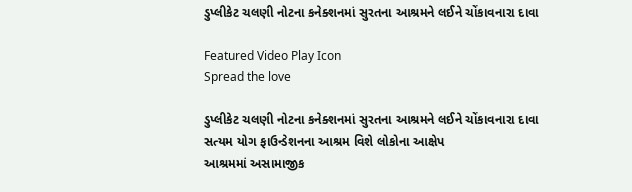ડુપ્લીકેટ ચલણી નોટના કનેક્શનમાં સુરતના આશ્રમને લઈને ચોંકાવનારા દાવા

Featured Video Play Icon
Spread the love

ડુપ્લીકેટ ચલણી નોટના કનેક્શનમાં સુરતના આશ્રમને લઈને ચોંકાવનારા દાવા
સત્યમ યોગ ફાઉન્ડેશનના આશ્રમ વિશે લોકોના આક્ષેપ
આશ્રમમાં અસામાજીક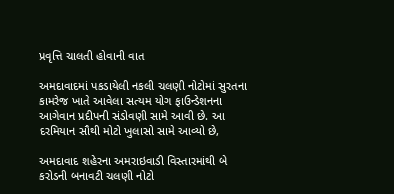પ્રવૃત્તિ ચાલતી હોવાની વાત

અમદાવાદમાં પકડાયેલી નકલી ચલણી નોટોમાં સુરતના કામરેજ ખાતે આવેલા સત્યમ યોગ ફાઉન્ડેશનના આગેવાન પ્રદીપની સંડોવણી સામે આવી છે. આ દરમિયાન સૌથી મોટો ખુલાસો સામે આવ્યો છે,

અમદાવાદ શહેરના અમરાઇવાડી વિસ્તારમાંથી બે કરોડની બનાવટી ચલણી નોટો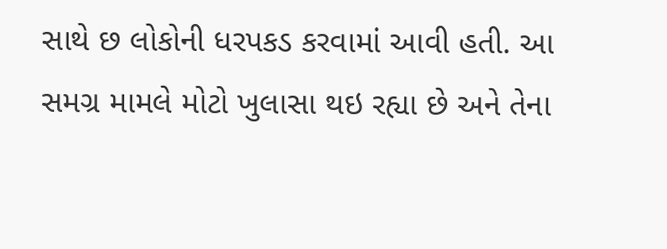સાથે છ લોકોની ધરપકડ કરવામાં આવી હતી. આ સમગ્ર મામલે મોટો ખુલાસા થઇ રહ્યા છે અને તેના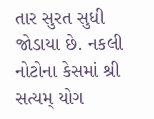તાર સુરત સુધી જોડાયા છે. નકલી નોટોના કેસમાં શ્રી સત્યમ્ યોગ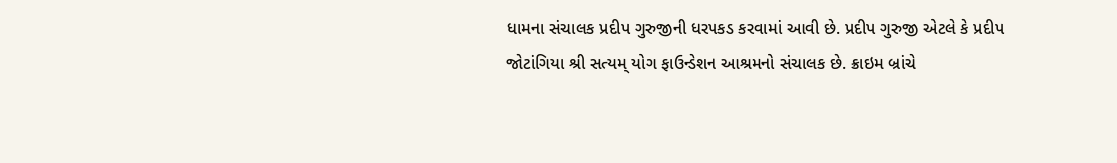ધામના સંચાલક પ્રદીપ ગુરુજીની ધરપકડ કરવામાં આવી છે. પ્રદીપ ગુરુજી એટલે કે પ્રદીપ જોટાંગિયા શ્રી સત્યમ્ યોગ ફાઉન્ડેશન આશ્રમનો સંચાલક છે. ક્રાઇમ બ્રાંચે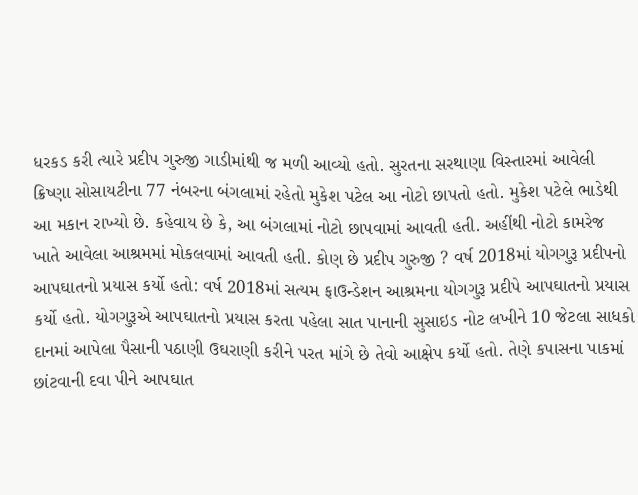ધરકડ કરી ત્યારે પ્રદીપ ગુરુજી ગાડીમાંથી જ મળી આવ્યો હતો. સુરતના સરથાણા વિસ્તારમાં આવેલી ક્રિષ્ણા સોસાયટીના 77 નંબરના બંગલામાં રહેતો મુકેશ પટેલ આ નોટો છાપતો હતો. મુકેશ પટેલે ભાડેથી આ મકાન રાખ્યો છે. કહેવાય છે કે, આ બંગલામાં નોટો છાપવામાં આવતી હતી. અહીંથી નોટો કામરેજ ખાતે આવેલા આશ્રમમાં મોકલવામાં આવતી હતી. કોણ છે પ્રદીપ ગુરુજી ? વર્ષ 2018માં યોગગુરૂ પ્રદીપનો આપઘાતનો પ્રયાસ કર્યો હતો: વર્ષ 2018માં સત્યમ ફાઉન્ડેશન આશ્રમના યોગગુરૂ પ્રદીપે આપઘાતનો પ્રયાસ કર્યો હતો. યોગગુરૂએ આપઘાતનો પ્રયાસ કરતા પહેલા સાત પાનાની સુસાઇડ નોટ લખીને 10 જેટલા સાધકો દાનમાં આપેલા પૈસાની પઠાણી ઉઘરાણી કરીને પરત માંગે છે તેવો આક્ષેપ કર્યો હતો. તેણે કપાસના પાકમાં છાંટવાની દવા પીને આપઘાત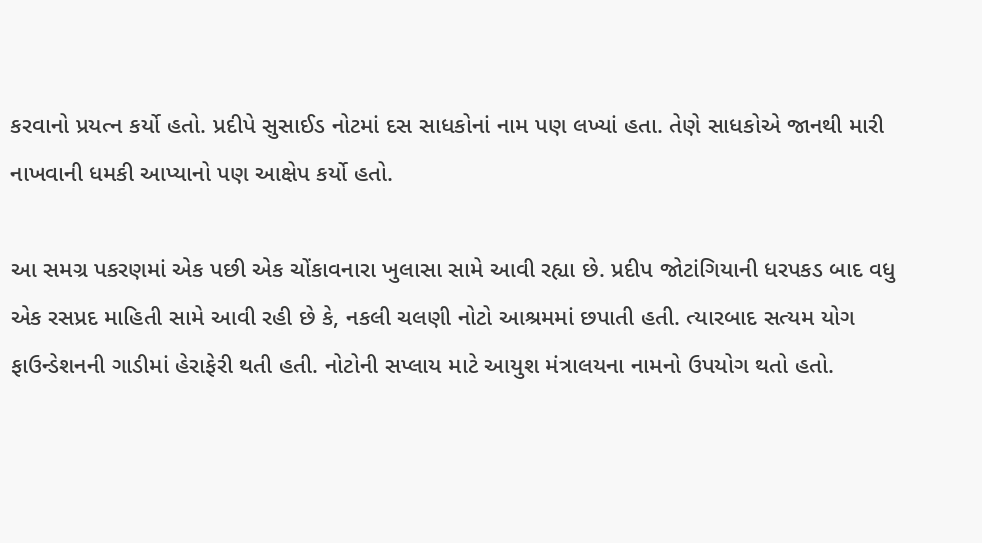કરવાનો પ્રયત્ન કર્યો હતો. પ્રદીપે સુસાઈડ નોટમાં દસ સાધકોનાં નામ પણ લખ્યાં હતા. તેણે સાધકોએ જાનથી મારી નાખવાની ધમકી આપ્યાનો પણ આક્ષેપ કર્યો હતો.

આ સમગ્ર પકરણમાં એક પછી એક ચોંકાવનારા ખુલાસા સામે આવી રહ્યા છે. પ્રદીપ જોટાંગિયાની ધરપકડ બાદ વધુ એક રસપ્રદ માહિતી સામે આવી રહી છે કે, નકલી ચલણી નોટો આશ્રમમાં છપાતી હતી. ત્યારબાદ સત્યમ યોગ ફાઉન્ડેશનની ગાડીમાં હેરાફેરી થતી હતી. નોટોની સપ્લાય માટે આયુશ મંત્રાલયના નામનો ઉપયોગ થતો હતો.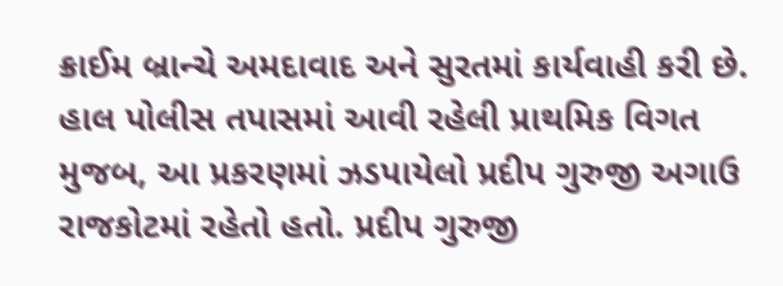ક્રાઈમ બ્રાન્ચે અમદાવાદ અને સુરતમાં કાર્યવાહી કરી છે. હાલ પોલીસ તપાસમાં આવી રહેલી પ્રાથમિક વિગત મુજબ, આ પ્રકરણમાં ઝડપાયેલો પ્રદીપ ગુરુજી અગાઉ રાજકોટમાં રહેતો હતો. પ્રદીપ ગુરુજી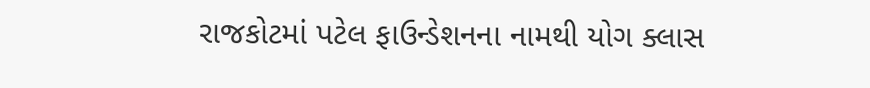રાજકોટમાં પટેલ ફાઉન્ડેશનના નામથી યોગ ક્લાસ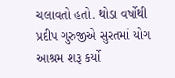ચલાવતો હતો. થોડા વર્ષોથી પ્રદીપ ગુરુજીએ સુરતમાં યોગ આશ્રમ શરૂ કર્યો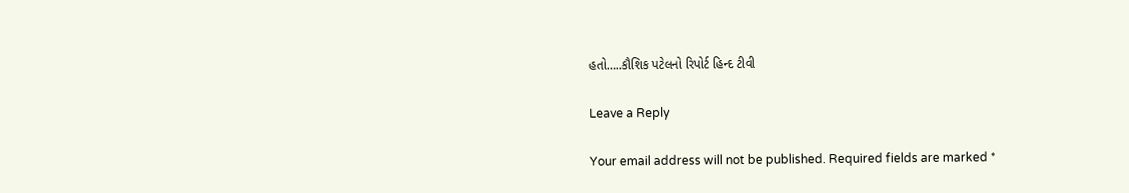હતો…..કૌશિક પટેલનો રિપોર્ટ હિન્દ ટીવી

Leave a Reply

Your email address will not be published. Required fields are marked *